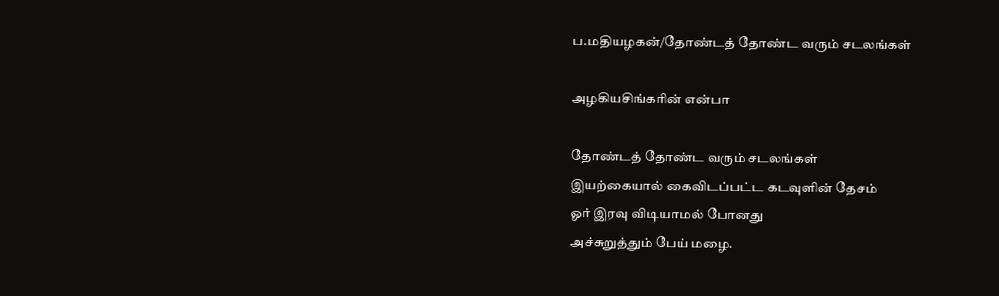ப.மதியழகன்/தோண்டத் தோண்ட வரும் சடலங்கள்

அழகியசிங்கரின் என்பா

தோண்டத் தோண்ட வரும் சடலங்கள்
இயற்கையால் கைவிடப்பட்ட கடவுளின் தேசம்
ஓர் இரவு விடியாமல் போனது
அச்சுறுத்தும் பேய் மழை.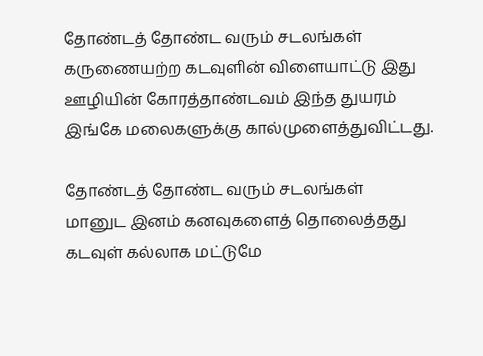தோண்டத் தோண்ட வரும் சடலங்கள்
கருணையற்ற கடவுளின் விளையாட்டு இது
ஊழியின் கோரத்தாண்டவம் இந்த துயரம்
இங்கே மலைகளுக்கு கால்முளைத்துவிட்டது.

தோண்டத் தோண்ட வரும் சடலங்கள்
மானுட இனம் கனவுகளைத் தொலைத்தது
கடவுள் கல்லாக மட்டுமே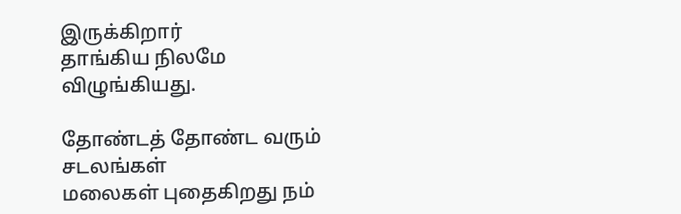இருக்கிறார்
தாங்கிய நிலமே விழுங்கியது.

தோண்டத் தோண்ட வரும் சடலங்கள்
மலைகள் புதைகிறது நம்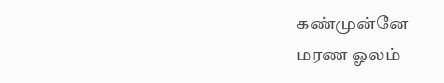கண்முன்னே
மரண ஓலம்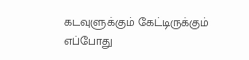கடவுளுக்கும் கேட்டிருக்கும்
எப்போது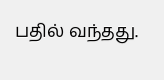பதில் வந்தது.